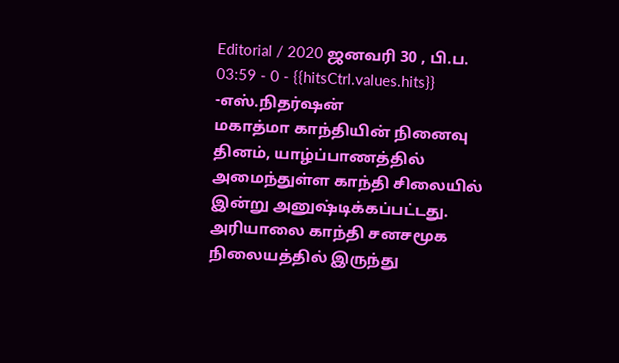Editorial / 2020 ஜனவரி 30 , பி.ப. 03:59 - 0 - {{hitsCtrl.values.hits}}
-எஸ்.நிதர்ஷன்
மகாத்மா காந்தியின் நினைவு தினம், யாழ்ப்பாணத்தில் அமைந்துள்ள காந்தி சிலையில் இன்று அனுஷ்டிக்கப்பட்டது.
அரியாலை காந்தி சனசமூக நிலையத்தில் இருந்து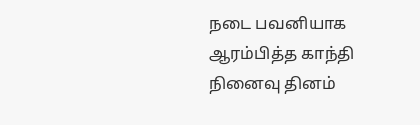நடை பவனியாக ஆரம்பித்த காந்தி நினைவு தினம்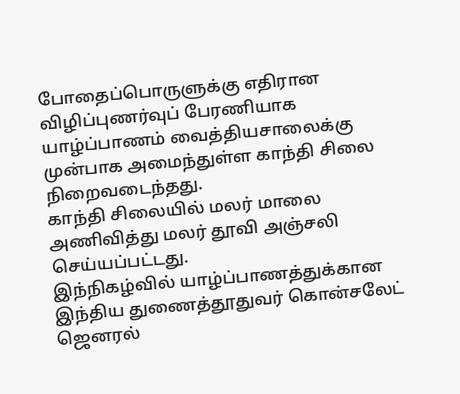போதைப்பொருளுக்கு எதிரான விழிப்புணர்வுப் பேரணியாக யாழ்ப்பாணம் வைத்தியசாலைக்கு முன்பாக அமைந்துள்ள காந்தி சிலை நிறைவடைந்தது.
காந்தி சிலையில் மலர் மாலை அணிவித்து மலர் தூவி அஞ்சலி செய்யப்பட்டது.
இந்நிகழ்வில் யாழ்ப்பாணத்துக்கான இந்திய துணைத்தூதுவர் கொன்சலேட் ஜெனரல்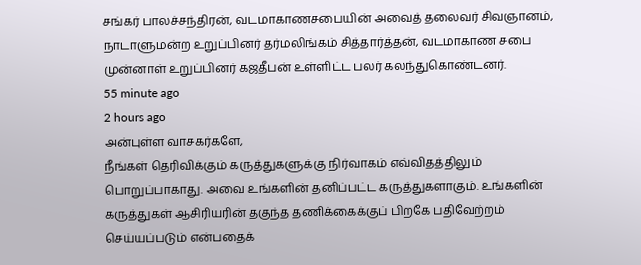சங்கர் பாலச்சந்திரன், வடமாகாணசபையின் அவைத் தலைவர் சிவஞானம், நாடாளுமன்ற உறுப்பினர் தர்மலிங்கம் சித்தார்த்தன், வடமாகாண சபை முன்னாள் உறுப்பினர் கஜதீபன் உள்ளிட்ட பலர் கலந்துகொண்டனர்.
55 minute ago
2 hours ago
அன்புள்ள வாசகர்களே,
நீங்கள் தெரிவிக்கும் கருத்துகளுக்கு நிர்வாகம் எவ்விதத்திலும் பொறுப்பாகாது. அவை உங்களின் தனிப்பட்ட கருத்துகளாகும். உங்களின் கருத்துகள் ஆசிரியரின் தகுந்த தணிக்கைக்குப் பிறகே பதிவேற்றம் செய்யப்படும் என்பதைக்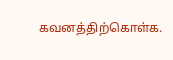கவனத்திற்கொள்க.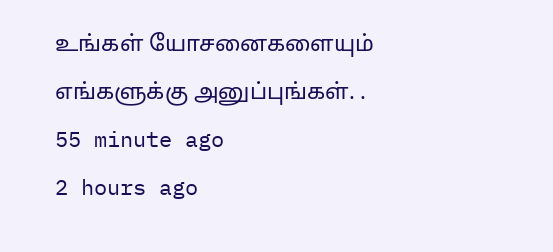உங்கள் யோசனைகளையும் எங்களுக்கு அனுப்புங்கள். .
55 minute ago
2 hours ago